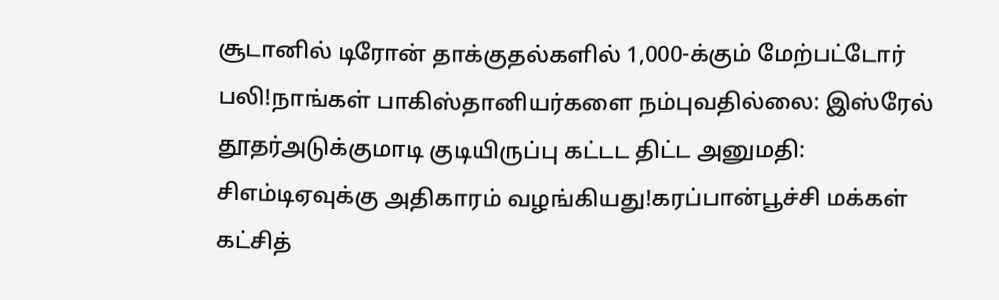சூடானில் டிரோன் தாக்குதல்களில் 1,000-க்கும் மேற்பட்டோர் பலி!நாங்கள் பாகிஸ்தானியர்களை நம்புவதில்லை: இஸ்ரேல் தூதர்அடுக்குமாடி குடியிருப்பு கட்டட திட்ட அனுமதி: சிஎம்டிஏவுக்கு அதிகாரம் வழங்கியது!கரப்பான்பூச்சி மக்கள் கட்சித்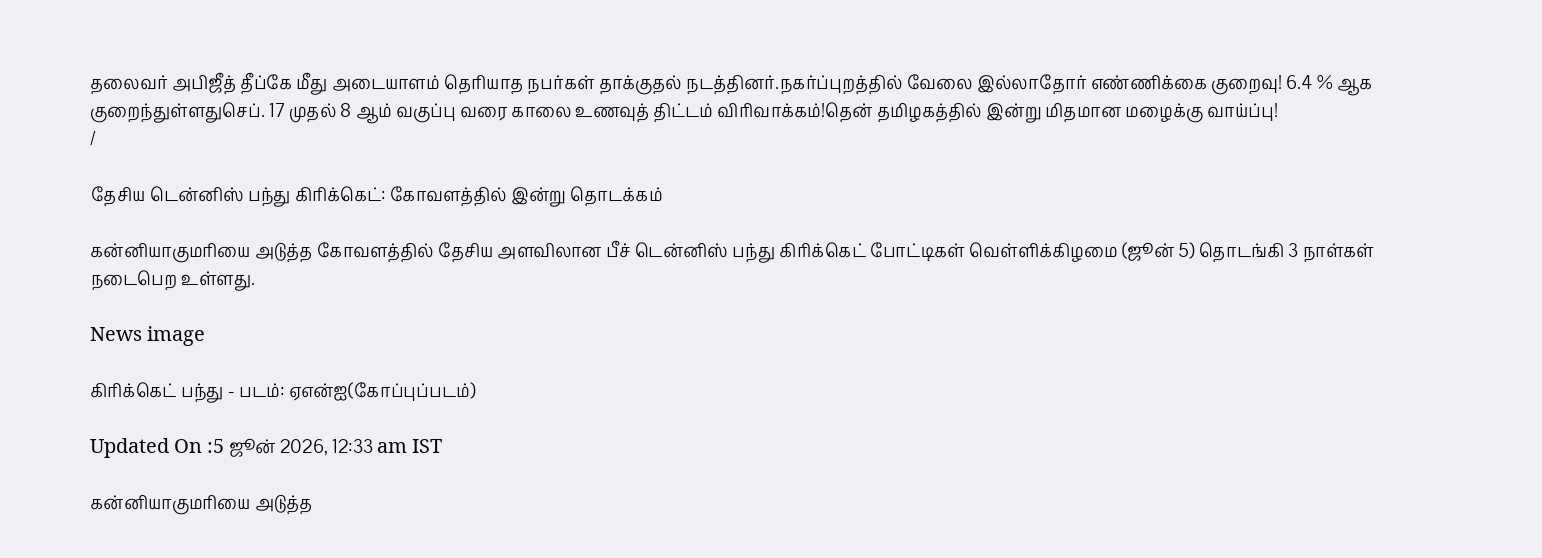தலைவர் அபிஜீத் தீப்கே மீது அடையாளம் தெரியாத நபர்கள் தாக்குதல் நடத்தினர்.நகர்ப்புறத்தில் வேலை இல்லாதோர் எண்ணிக்கை குறைவு! 6.4 % ஆக குறைந்துள்ளதுசெப். 17 முதல் 8 ஆம் வகுப்பு வரை காலை உணவுத் திட்டம் விரிவாக்கம்!தென் தமிழகத்தில் இன்று மிதமான மழைக்கு வாய்ப்பு!
/

தேசிய டென்னிஸ் பந்து கிரிக்கெட்: கோவளத்தில் இன்று தொடக்கம்

கன்னியாகுமரியை அடுத்த கோவளத்தில் தேசிய அளவிலான பீச் டென்னிஸ் பந்து கிரிக்கெட் போட்டிகள் வெள்ளிக்கிழமை (ஜூன் 5) தொடங்கி 3 நாள்கள் நடைபெற உள்ளது.

News image

கிரிக்கெட் பந்து - படம்: ஏஎன்ஐ(கோப்புப்படம்)

Updated On :5 ஜூன் 2026, 12:33 am IST

கன்னியாகுமரியை அடுத்த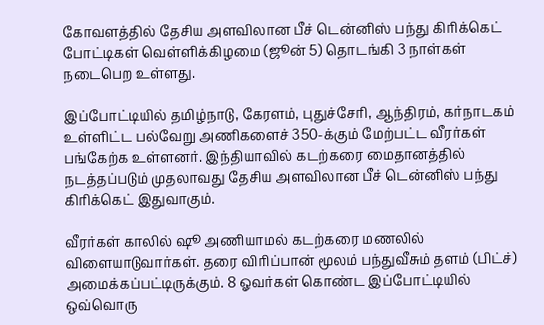கோவளத்தில் தேசிய அளவிலான பீச் டென்னிஸ் பந்து கிரிக்கெட் போட்டிகள் வெள்ளிக்கிழமை (ஜூன் 5) தொடங்கி 3 நாள்கள் நடைபெற உள்ளது.

இப்போட்டியில் தமிழ்நாடு, கேரளம், புதுச்சேரி, ஆந்திரம், கர்நாடகம் உள்ளிட்ட பல்வேறு அணிகளைச் 350-க்கும் மேற்பட்ட வீரர்கள் பங்கேற்க உள்ளனர். இந்தியாவில் கடற்கரை மைதானத்தில் நடத்தப்படும் முதலாவது தேசிய அளவிலான பீச் டென்னிஸ் பந்து கிரிக்கெட் இதுவாகும்.

வீரர்கள் காலில் ஷூ அணியாமல் கடற்கரை மணலில் விளையாடுவார்கள். தரை விரிப்பான் மூலம் பந்துவீசும் தளம் (பிட்ச்) அமைக்கப்பட்டிருக்கும். 8 ஓவர்கள் கொண்ட இப்போட்டியில் ஒவ்வொரு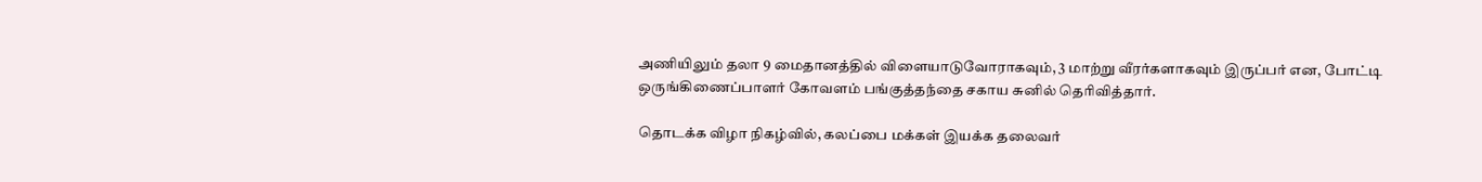அணியிலும் தலா 9 மைதானத்தில் விளையாடுவோராகவும், 3 மாற்று வீரர்களாகவும் இருப்பர் என, போட்டி ஒருங்கிணைப்பாளர் கோவளம் பங்குத்தந்தை சகாய சுனில் தெரிவித்தார்.

தொடக்க விழா நிகழ்வில், கலப்பை மக்கள் இயக்க தலைவர்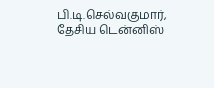பி.டி.செல்வகுமார், தேசிய டென்னிஸ்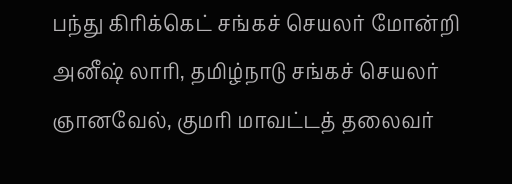பந்து கிரிக்கெட் சங்கச் செயலர் மோன்றி அனீஷ் லாரி, தமிழ்நாடு சங்கச் செயலர் ஞானவேல், குமரி மாவட்டத் தலைவர்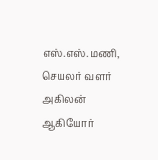எஸ்.எஸ்.மணி, செயலர் வளர் அகிலன் ஆகியோர்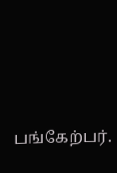பங்கேற்பர்.